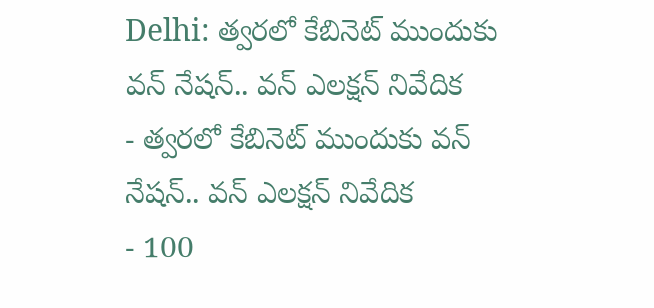Delhi: త్వరలో కేబినెట్ ముందుకు వన్ నేషన్.. వన్ ఎలక్షన్ నివేదిక
- త్వరలో కేబినెట్ ముందుకు వన్ నేషన్.. వన్ ఎలక్షన్ నివేదిక
- 100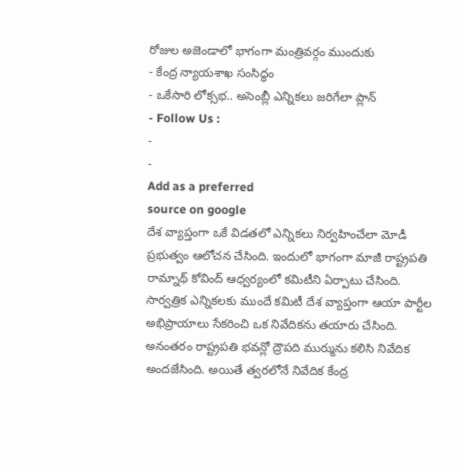రోజుల అజెండాలో భాగంగా మంత్రివర్గం ముందుకు
- కేంద్ర న్యాయశాఖ సంసిద్ధం
- ఒకేసారి లోక్సభ.. అసెంబ్లీ ఎన్నికలు జరిగేలా ప్లాన్
- Follow Us :
-
-
Add as a preferred
source on google
దేశ వ్యాప్తంగా ఒకే విడతలో ఎన్నికలు నిర్వహించేలా మోడీ ప్రభుత్వం ఆలోచన చేసింది. ఇందులో భాగంగా మాజీ రాష్ట్రపతి రామ్నాథ్ కోవింద్ ఆధ్వర్యంలో కమిటీని ఏర్పాటు చేసింది. సార్వత్రిక ఎన్నికలకు ముందే కమిటీ దేశ వ్యాప్తంగా ఆయా పార్టీల అభిప్రాయాలు సేకరించి ఒక నివేదికను తయారు చేసింది. అనంతరం రాష్ట్రపతి భవన్లో ద్రౌపది ముర్మును కలిసి నివేదిక అందజేసింది. అయితే త్వరలోనే నివేదిక కేంద్ర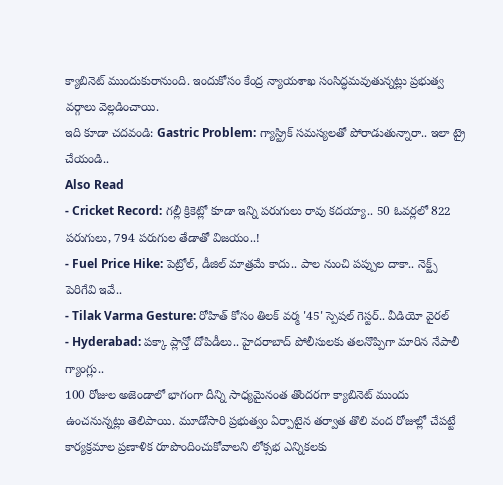క్యాబినెట్ ముందుకురానుంది. ఇందుకోసం కేంద్ర న్యాయశాఖ సంసిద్ధమవుతున్నట్లు ప్రభుత్వ వర్గాలు వెల్లడించాయి.
ఇది కూడా చదవండి: Gastric Problem: గ్యాస్ట్రిక్ సమస్యలతో పోరాడుతున్నారా.. ఇలా ట్రై చేయండి..
Also Read
- Cricket Record: గల్లీ క్రికెట్లో కూడా ఇన్ని పరుగులు రావు కదయ్యా.. 50 ఓవర్లలో 822 పరుగులు, 794 పరుగుల తేడాతో విజయం..!
- Fuel Price Hike: పెట్రోల్, డీజిల్ మాత్రమే కాదు.. పాల నుంచి పప్పుల దాకా.. నెక్ట్స్ పెరిగేవి ఇవే..
- Tilak Varma Gesture: రోహిత్ కోసం తిలక్ వర్మ '45' స్పెషల్ గెస్టర్.. వీడియో వైరల్
- Hyderabad: పక్కా ప్లాన్తో దోపిడీలు.. హైదరాబాద్ పోలీసులకు తలనొప్పిగా మారిన నేపాలీ గ్యాంగ్లు..
100 రోజుల అజెండాలో భాగంగా దీన్ని సాధ్యమైనంత తొందరగా క్యాబినెట్ ముందు ఉంచనున్నట్లు తెలిపాయి. మూడోసారి ప్రభుత్వం ఏర్పాటైన తర్వాత తొలి వంద రోజుల్లో చేపట్టే కార్యక్రమాల ప్రణాళిక రూపొందించుకోవాలని లోక్సభ ఎన్నికలకు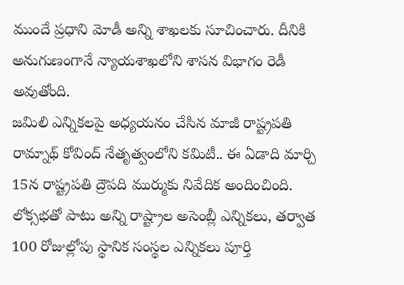ముందే ప్రధాని మోడీ అన్ని శాఖలకు సూచించారు. దీనికి అనుగుణంగానే న్యాయశాఖలోని శాసన విభాగం రెడీ అవుతోంది.
జమిలి ఎన్నికలపై అధ్యయనం చేసిన మాజీ రాష్ట్రపతి రామ్నాథ్ కోవింద్ నేతృత్వంలోని కమిటీ.. ఈ ఏడాది మార్చి 15న రాష్ట్రపతి ద్రౌపది ముర్ముకు నివేదిక అందించింది. లోక్సభతో పాటు అన్ని రాష్ట్రాల అసెంబ్లీ ఎన్నికలు, తర్వాత 100 రోజుల్లోపు స్థానిక సంస్థల ఎన్నికలు పూర్తి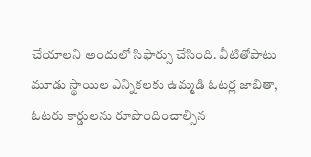చేయాలని అందులో సిఫార్సు చేసింది. వీటితోపాటు మూడు స్థాయిల ఎన్నికలకు ఉమ్మడి ఓటర్ల జాబితా, ఓటరు కార్డులను రూపొందించాల్సిన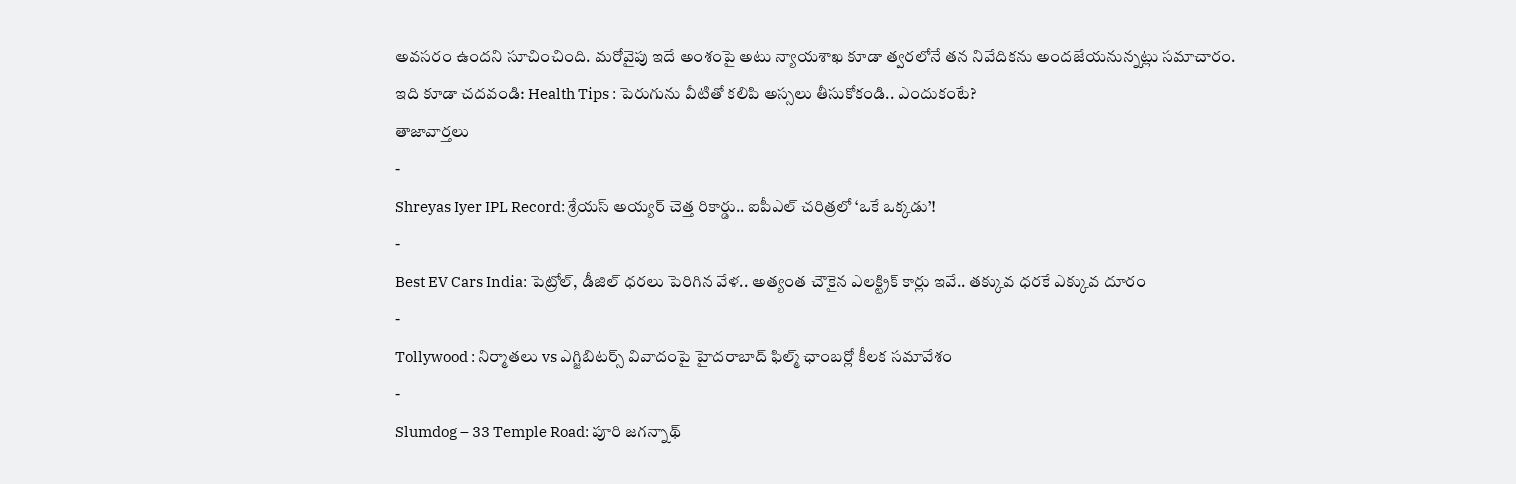అవసరం ఉందని సూచించింది. మరోవైపు ఇదే అంశంపై అటు న్యాయశాఖ కూడా త్వరలోనే తన నివేదికను అందజేయనున్నట్లు సమాచారం.
ఇది కూడా చదవండి: Health Tips : పెరుగును వీటితో కలిపి అస్సలు తీసుకోకండి.. ఎందుకంటే?
తాజావార్తలు
-
Shreyas Iyer IPL Record: శ్రేయస్ అయ్యర్ చెత్త రికార్డు.. ఐపీఎల్ చరిత్రలో ‘ఒకే ఒక్కడు’!
-
Best EV Cars India: పెట్రోల్, డీజిల్ ధరలు పెరిగిన వేళ.. అత్యంత చౌకైన ఎలక్ట్రిక్ కార్లు ఇవే.. తక్కువ ధరకే ఎక్కువ దూరం
-
Tollywood : నిర్మాతలు vs ఎగ్జిబిటర్స్ వివాదంపై హైదరాబాద్ ఫిల్మ్ ఛాంబర్లో కీలక సమావేశం
-
Slumdog – 33 Temple Road: పూరి జగన్నాథ్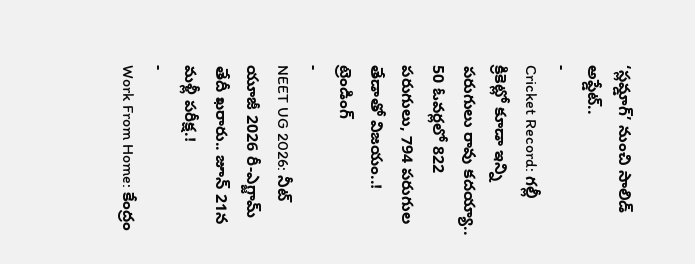‘స్లమ్డాగ్’ నుంచి సాలిడ్ అప్డేట్..
-
Cricket Record: గల్లీ క్రికెట్లో కూడా ఇన్ని పరుగులు రావు కదయ్యా.. 50 ఓవర్లలో 822 పరుగులు, 794 పరుగుల తేడాతో విజయం..!
ట్రెండింగ్
-
NEET UG 2026: నీట్ యూజీ 2026 రీ-ఎగ్జామ్ తేదీ ఖరారు.. జూన్ 21న మళ్లీ పరీక్ష.!
-
Work From Home: కేంద్రం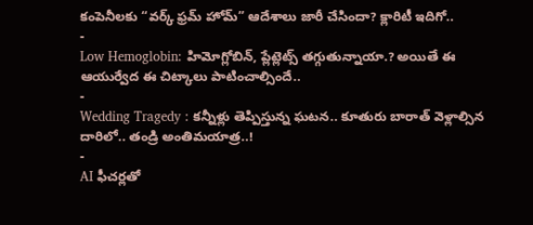కంపెనీలకు “వర్క్ ఫ్రమ్ హోమ్” ఆదేశాలు జారీ చేసిందా? క్లారిటీ ఇదిగో..
-
Low Hemoglobin: హిమోగ్లోబిన్, ప్లేట్లెట్స్ తగ్గుతున్నాయా.? అయితే ఈ ఆయుర్వేద ఈ చిట్కాలు పాటించాల్సిందే..
-
Wedding Tragedy : కన్నీళ్లు తెప్పిస్తున్న ఘటన.. కూతురు బారాత్ వెళ్లాల్సిన దారిలో.. తండ్రి అంతిమయాత్ర..!
-
AI ఫీచర్లతో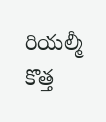రియల్మీ కొత్త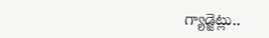గ్యాడ్జెట్లు..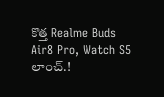కొత్త Realme Buds Air8 Pro, Watch S5 లాంచ్.!